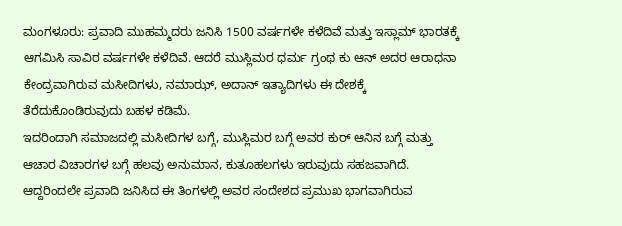ಮಂಗಳೂರು: ಪ್ರವಾದಿ ಮುಹಮ್ಮದರು ಜನಿಸಿ 1500 ವರ್ಷಗಳೇ ಕಳೆದಿವೆ ಮತ್ತು ಇಸ್ಲಾಮ್ ಭಾರತಕ್ಕೆ ಆಗಮಿಸಿ ಸಾವಿರ ವರ್ಷಗಳೇ ಕಳೆದಿವೆ. ಆದರೆ ಮುಸ್ಲಿಮರ ಧರ್ಮ ಗ್ರಂಥ ಕು ಆನ್ ಅದರ ಆರಾಧನಾ ಕೇಂದ್ರವಾಗಿರುವ ಮಸೀದಿಗಳು, ನಮಾಝ್, ಅದಾನ್ ಇತ್ಯಾದಿಗಳು ಈ ದೇಶಕ್ಕೆ ತೆರೆದುಕೊಂಡಿರುವುದು ಬಹಳ ಕಡಿಮೆ.
ಇದರಿಂದಾಗಿ ಸಮಾಜದಲ್ಲಿ ಮಸೀದಿಗಳ ಬಗ್ಗೆ, ಮುಸ್ಲಿಮರ ಬಗ್ಗೆ ಅವರ ಕುರ್ ಆನಿನ ಬಗ್ಗೆ ಮತ್ತು ಆಚಾರ ವಿಚಾರಗಳ ಬಗ್ಗೆ ಹಲವು ಅನುಮಾನ, ಕುತೂಹಲಗಳು ಇರುವುದು ಸಹಜವಾಗಿದೆ. ಆದ್ದರಿಂದಲೇ ಪ್ರವಾದಿ ಜನಿಸಿದ ಈ ತಿಂಗಳಲ್ಲಿ ಅವರ ಸಂದೇಶದ ಪ್ರಮುಖ ಭಾಗವಾಗಿರುವ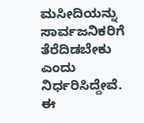ಮಸೀದಿಯನ್ನು ಸಾರ್ವಜನಿಕರಿಗೆ ತೆರೆದಿಡಬೇಕು ಎಂದು ನಿರ್ಧರಿಸಿದ್ದೇವೆ.
ಈ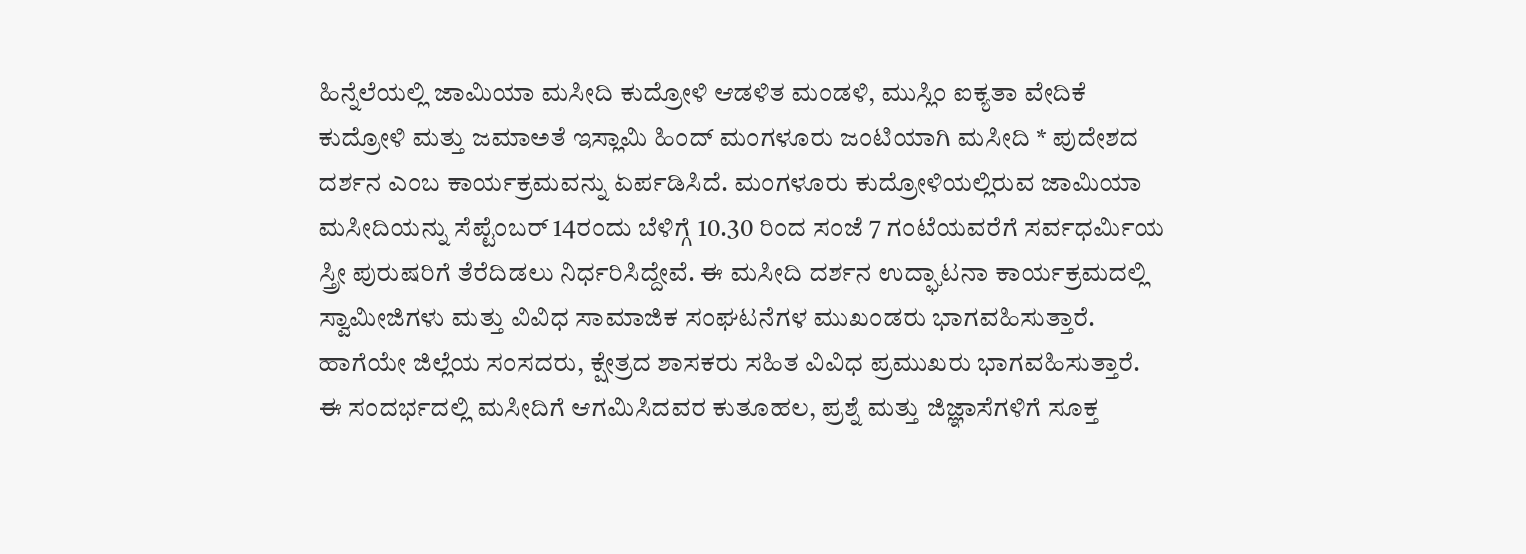ಹಿನ್ನೆಲೆಯಲ್ಲಿ ಜಾಮಿಯಾ ಮಸೀದಿ ಕುದ್ರೋಳಿ ಆಡಳಿತ ಮಂಡಳಿ, ಮುಸ್ಲಿಂ ಐಕ್ಯತಾ ವೇದಿಕೆ ಕುದ್ರೋಳಿ ಮತ್ತು ಜಮಾಅತೆ ಇಸ್ಲಾಮಿ ಹಿಂದ್ ಮಂಗಳೂರು ಜಂಟಿಯಾಗಿ ಮಸೀದಿ * ಪುದೇಶದ ದರ್ಶನ ಎಂಬ ಕಾರ್ಯಕ್ರಮವನ್ನು ಏರ್ಪಡಿಸಿದೆ. ಮಂಗಳೂರು ಕುದ್ರೋಳಿಯಲ್ಲಿರುವ ಜಾಮಿಯಾ ಮಸೀದಿಯನ್ನು ಸೆಪ್ಟೆಂಬರ್ 14ರಂದು ಬೆಳಿಗ್ಗೆ 10.30 ರಿಂದ ಸಂಜೆ 7 ಗಂಟೆಯವರೆಗೆ ಸರ್ವಧರ್ಮಿಯ ಸ್ತ್ರೀ ಪುರುಷರಿಗೆ ತೆರೆದಿಡಲು ನಿರ್ಧರಿಸಿದ್ದೇವೆ. ಈ ಮಸೀದಿ ದರ್ಶನ ಉದ್ಘಾಟನಾ ಕಾರ್ಯಕ್ರಮದಲ್ಲಿ ಸ್ವಾಮೀಜಿಗಳು ಮತ್ತು ವಿವಿಧ ಸಾಮಾಜಿಕ ಸಂಘಟನೆಗಳ ಮುಖಂಡರು ಭಾಗವಹಿಸುತ್ತಾರೆ. ಹಾಗೆಯೇ ಜಿಲ್ಲೆಯ ಸಂಸದರು, ಕ್ಷೇತ್ರದ ಶಾಸಕರು ಸಹಿತ ವಿವಿಧ ಪ್ರಮುಖರು ಭಾಗವಹಿಸುತ್ತಾರೆ.
ಈ ಸಂದರ್ಭದಲ್ಲಿ ಮಸೀದಿಗೆ ಆಗಮಿಸಿದವರ ಕುತೂಹಲ, ಪ್ರಶ್ನೆ ಮತ್ತು ಜಿಜ್ಞಾಸೆಗಳಿಗೆ ಸೂಕ್ತ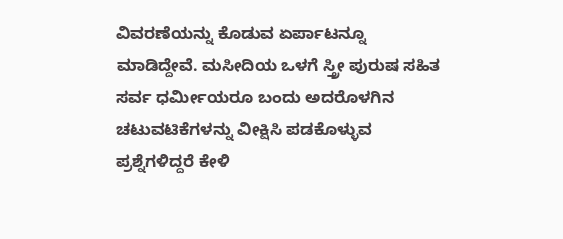ವಿವರಣೆಯನ್ನು ಕೊಡುವ ಏರ್ಪಾಟನ್ನೂ ಮಾಡಿದ್ದೇವೆ. ಮಸೀದಿಯ ಒಳಗೆ ಸ್ತ್ರೀ ಪುರುಷ ಸಹಿತ ಸರ್ವ ಧರ್ಮೀಯರೂ ಬಂದು ಅದರೊಳಗಿನ ಚಟುವಟಿಕೆಗಳನ್ನು ವೀಕ್ಷಿಸಿ ಪಡಕೊಳ್ಳುವ ಪ್ರಶ್ನೆಗಳಿದ್ದರೆ ಕೇಳಿ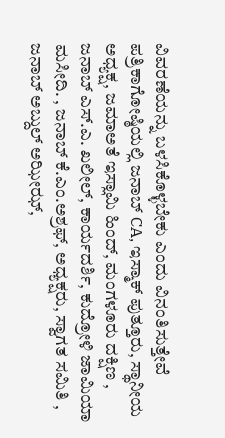ವಿವರಣೆಯನ್ನು ಬಳಸಿಕೊಳ್ಳಬೇಕು ಎಂದು ವಿನಂತಿಸುತ್ತೇವೆ
ಪತ್ರಿಕಾಗೋಷ್ಠಿಯಲ್ಲಿ ಜನಾಬ್ CA, ಇಸ್ಮಾಕ್ ಪುತ್ತೂರು, ಸ್ಥಾನೀಯ ಅಧ್ಯಕ್ಷ, ಜಮಾಅತೆ ಇಸ್ಲಾಮಿ ಹಿಂದ್, ಮಂಗಳೂರು ದಕ್ಷಿಣ ,
ಜನಾಬ್ ಎಸ್.ಎ. ಖಲೀಲ್, ಕಾರ್ಯದರ್ಶಿ, ಕುದ್ರೋಳಿ ಜಾಮಿಯಾ ಮಸೀದಿ. , ಜನಾಬ್ ಕೆ.ಎಂ.ಅಶ್ರಫ್, ಅಧ್ಯಕ್ಷರು, ಸ್ವಾಗತ ಸಮಿತಿ , ಜನಾಬ್ ಅಬ್ದುಲ್ ಅಝೀಝ್,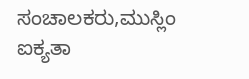ಸಂಚಾಲಕರು,ಮುಸ್ಲಿಂ ಐಕ್ಯತಾ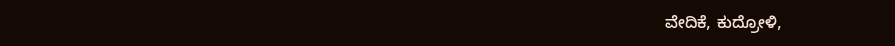ವೇದಿಕೆ, ಕುದ್ರೋಳಿ,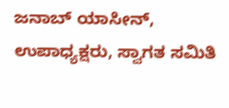ಜನಾಬ್ ಯಾಸೀನ್, ಉಪಾಧ್ಯಕ್ಷರು, ಸ್ವಾಗತ ಸಮಿತಿ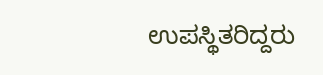ಉಪಸ್ಥಿತರಿದ್ದರು